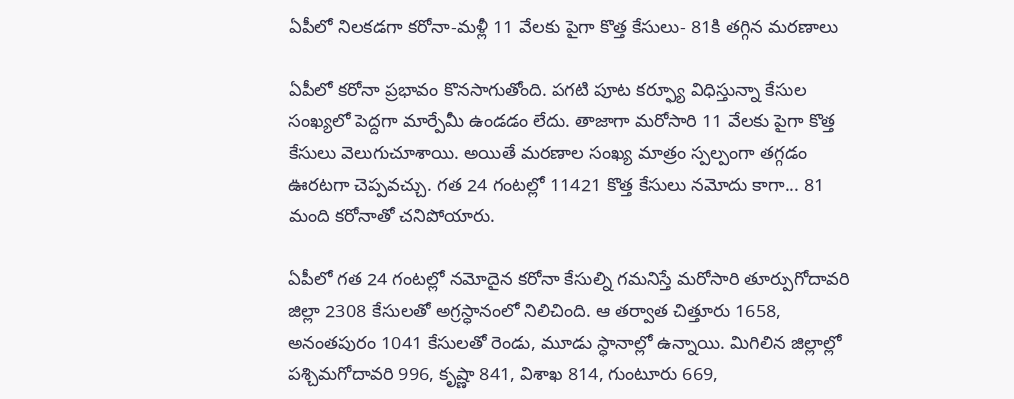ఏపీలో నిలకడగా కరోనా-మళ్లీ 11 వేలకు పైగా కొత్త కేసులు- 81కి తగ్గిన మరణాలు

ఏపీలో కరోనా ప్రభావం కొనసాగుతోంది. పగటి పూట కర్ఫ్యూ విధిస్తున్నా కేసుల సంఖ్యలో పెద్దగా మార్పేమీ ఉండడం లేదు. తాజాగా మరోసారి 11 వేలకు పైగా కొత్త కేసులు వెలుగుచూశాయి. అయితే మరణాల సంఖ్య మాత్రం స్పల్పంగా తగ్గడం ఊరటగా చెప్పవచ్చు. గత 24 గంటల్లో 11421 కొత్త కేసులు నమోదు కాగా... 81 మంది కరోనాతో చనిపోయారు.

ఏపీలో గత 24 గంటల్లో నమోదైన కరోనా కేసుల్ని గమనిస్తే మరోసారి తూర్పుగోదావరి జిల్లా 2308 కేసులతో అగ్రస్ధానంలో నిలిచింది. ఆ తర్వాత చిత్తూరు 1658, అనంతపురం 1041 కేసులతో రెండు, మూడు స్ధానాల్లో ఉన్నాయి. మిగిలిన జిల్లాల్లో పశ్చిమగోదావరి 996, కృష్ణా 841, విశాఖ 814, గుంటూరు 669,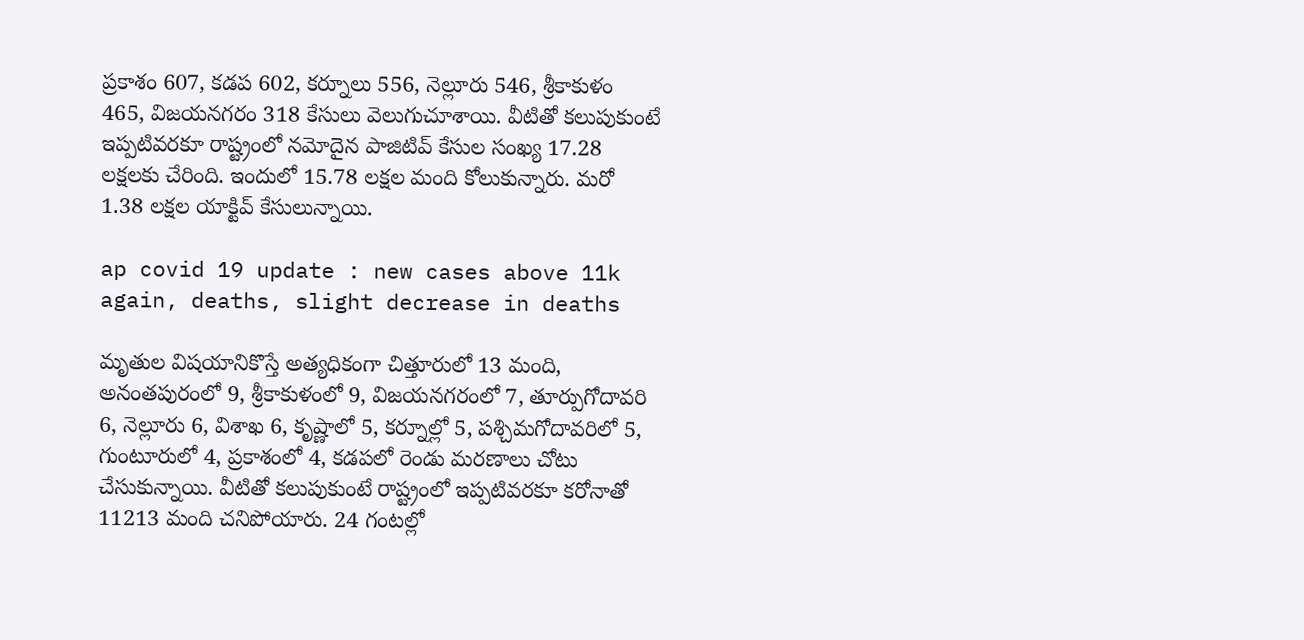ప్రకాశం 607, కడప 602, కర్నూలు 556, నెల్లూరు 546, శ్రీకాకుళం 465, విజయనగరం 318 కేసులు వెలుగుచూశాయి. వీటితో కలుపుకుంటే ఇప్పటివరకూ రాష్ట్రంలో నమోదైన పాజిటివ్‌ కేసుల సంఖ్య 17.28 లక్షలకు చేరింది. ఇందులో 15.78 లక్షల మంది కోలుకున్నారు. మరో 1.38 లక్షల యాక్టివ్‌ కేసులున్నాయి.

ap covid 19 update : new cases above 11k again, deaths, slight decrease in deaths

మృతుల విషయానికొస్తే అత్యధికంగా చిత్తూరులో 13 మంది, అనంతపురంలో 9, శ్రీకాకుళంలో 9, విజయనగరంలో 7, తూర్పుగోదావరి 6, నెల్లూరు 6, విశాఖ 6, కృష్ణాలో 5, కర్నూల్లో 5, పశ్చిమగోదావరిలో 5, గుంటూరులో 4, ప్రకాశంలో 4, కడపలో రెండు మరణాలు చోటు చేసుకున్నాయి. వీటితో కలుపుకుంటే రాష్ట్రంలో ఇప్పటివరకూ కరోనాతో 11213 మంది చనిపోయారు. 24 గంటల్లో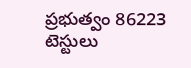ప్రభుత్వం 86223 టెస్టులు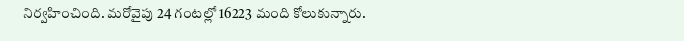నిర్వహించింది. మరోవైపు 24 గంటల్లో 16223 మంది కోలుకున్నారు.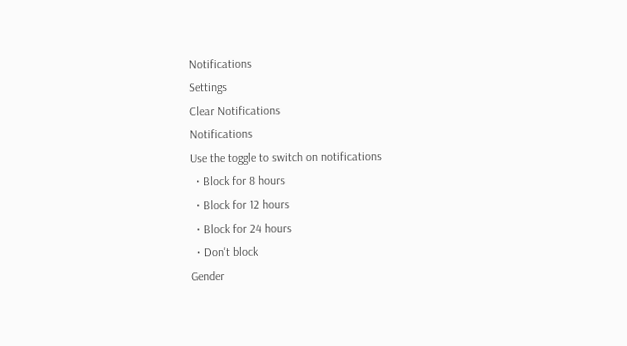Notifications
Settings
Clear Notifications
Notifications
Use the toggle to switch on notifications
  • Block for 8 hours
  • Block for 12 hours
  • Block for 24 hours
  • Don't block
Gender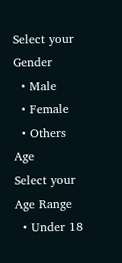Select your Gender
  • Male
  • Female
  • Others
Age
Select your Age Range
  • Under 18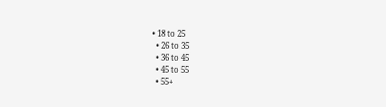• 18 to 25
  • 26 to 35
  • 36 to 45
  • 45 to 55
  • 55+